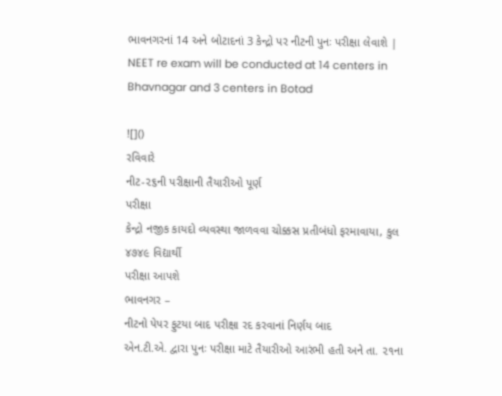ભાવનગરનાં 14 અને બોટાદનાં 3 કેન્દ્રો પર નીટની પુનઃ પરીક્ષા લેવાશે | NEET re exam will be conducted at 14 centers in Bhavnagar and 3 centers in Botad

![]()
રવિવારે
નીટ-૨૬ની પરીક્ષાની તૈયારીઓ પૂર્ણ
પરીક્ષા
કેન્દ્રો નજીક કાયદો વ્યવસ્થા જાળવવા ચોક્કસ પ્રતીબંધો ફરમાવાયા, કુલ ૪૭૪૯ વિદ્યાર્થી
પરીક્ષા આપશે
ભાવનગર –
નીટનો પેપર ફુટયા બાદ પરીક્ષા રદ કરવાનાં નિર્ણય બાદ
એન.ટી.એ. દ્વારા પુનઃ પરીક્ષા માટે તૈયારીઓ આરંભી હતી અને તા. ૨૧ના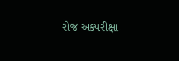રોજ અક્પરીક્ષા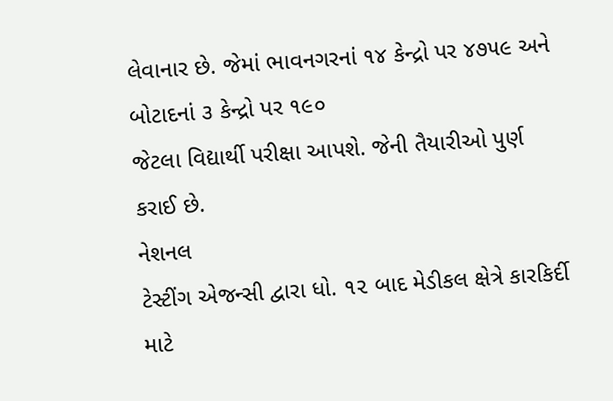લેવાનાર છે. જેમાં ભાવનગરનાં ૧૪ કેન્દ્રો પર ૪૭૫૯ અને બોટાદનાં ૩ કેન્દ્રો પર ૧૯૦
જેટલા વિદ્યાર્થી પરીક્ષા આપશે. જેની તૈયારીઓ પુર્ણ કરાઈ છે.
નેશનલ
ટેસ્ટીંગ એજન્સી દ્વારા ધો. ૧૨ બાદ મેડીકલ ક્ષેત્રે કારકિર્દી માટે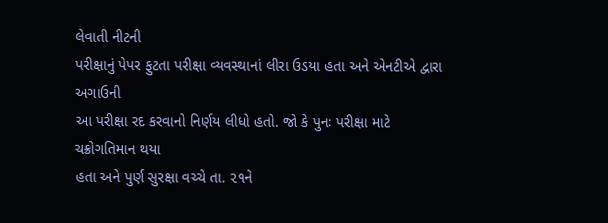લેવાતી નીટની
પરીક્ષાનું પેપર ફુટતા પરીક્ષા વ્યવસ્થાનાં લીરા ઉડયા હતા અને એનટીએ દ્વારા અગાઉની
આ પરીક્ષા રદ કરવાનો નિર્ણય લીધો હતો. જો કે પુનઃ પરીક્ષા માટે ચક્રોગતિમાન થયા
હતા અને પુર્ણ સુરક્ષા વચ્ચે તા. ૨૧ને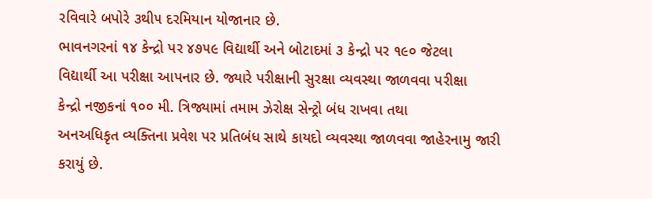રવિવારે બપોરે ૩થી૫ દરમિયાન યોજાનાર છે.
ભાવનગરનાં ૧૪ કેન્દ્રો પર ૪૭૫૯ વિદ્યાર્થી અને બોટાદમાં ૩ કેન્દ્રો પર ૧૯૦ જેટલા
વિદ્યાર્થી આ પરીક્ષા આપનાર છે. જ્યારે પરીક્ષાની સુરક્ષા વ્યવસ્થા જાળવવા પરીક્ષા
કેન્દ્રો નજીકનાં ૧૦૦ મી. ત્રિજ્યામાં તમામ ઝેરોક્ષ સેન્ટ્રો બંધ રાખવા તથા
અનઅધિકૃત વ્યક્તિના પ્રવેશ પર પ્રતિબંધ સાથે કાયદો વ્યવસ્થા જાળવવા જાહેરનામુ જારી
કરાયું છે.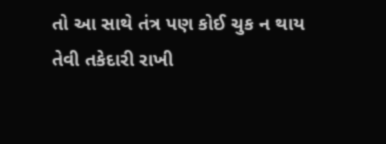તો આ સાથે તંત્ર પણ કોઈ ચુક ન થાય તેવી તકેદારી રાખી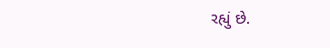રહ્યું છે.